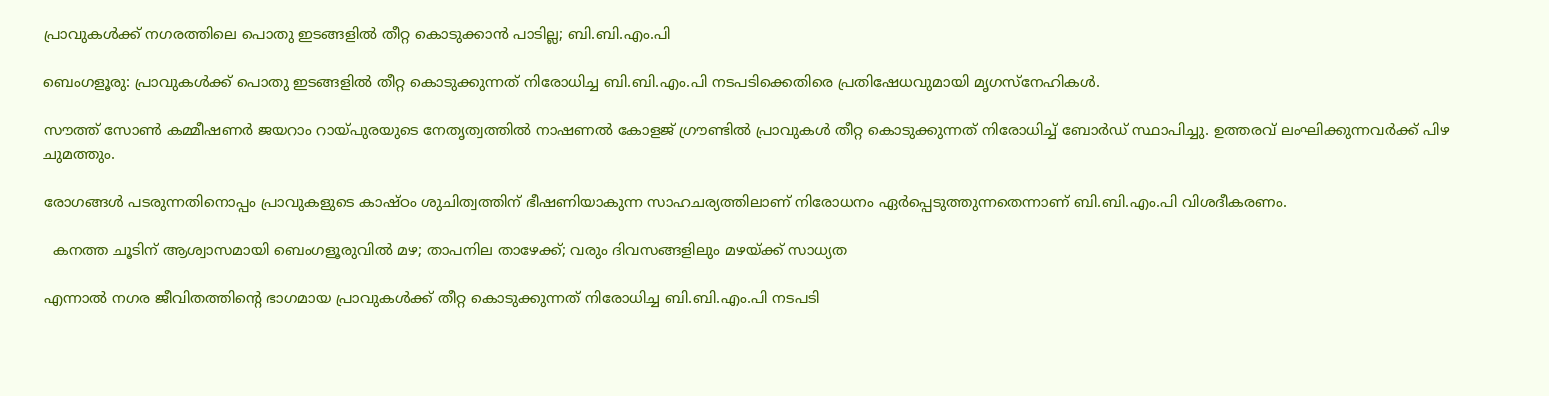പ്രാവുകൾക്ക് നഗരത്തിലെ പൊതു ഇടങ്ങളിൽ തീറ്റ കൊടുക്കാൻ പാടില്ല; ബി.ബി.എം.പി

ബെംഗളൂരു: പ്രാവുകൾക്ക് പൊതു ഇടങ്ങളിൽ തീറ്റ കൊടുക്കുന്നത് നിരോധിച്ച ബി.ബി.എം.പി നടപടിക്കെതിരെ പ്രതിഷേധവുമായി മൃഗസ്നേഹികൾ.

സൗത്ത് സോൺ കമ്മീഷണർ ജയറാം റായ്പുരയുടെ നേതൃത്വത്തിൽ നാഷണൽ കോളജ് ഗ്രൗണ്ടിൽ പ്രാവുകൾ തീറ്റ കൊടുക്കുന്നത് നിരോധിച്ച് ബോർഡ് സ്ഥാപിച്ചു. ഉത്തരവ് ലംഘിക്കുന്നവർക്ക് പിഴ ചുമത്തും.

രോഗങ്ങൾ പടരുന്നതിനൊപ്പം പ്രാവുകളുടെ കാഷ്ഠം ശുചിത്വത്തിന് ഭീഷണിയാകുന്ന സാഹചര്യത്തിലാണ് നിരോധനം ഏർപ്പെടുത്തുന്നതെന്നാണ് ബി.ബി.എം.പി വിശദീകരണം.

  കനത്ത ചൂടിന് ആശ്വാസമായി ബെംഗളൂരുവിൽ മഴ; താപനില താഴേക്ക്; വരും ദിവസങ്ങളിലും മഴയ്ക്ക് സാധ്യത

എന്നാൽ നഗര ജീവിതത്തിന്റെ ഭാഗമായ പ്രാവുകൾക്ക് തീറ്റ കൊടുക്കുന്നത് നിരോധിച്ച ബി.ബി.എം.പി നടപടി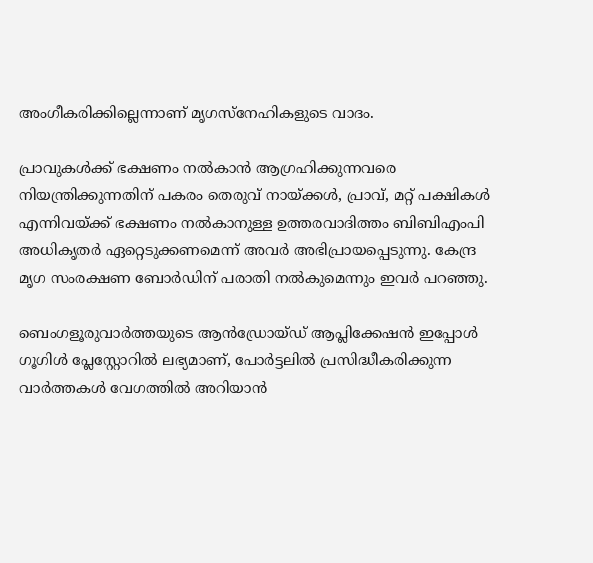അംഗീകരിക്കില്ലെന്നാണ് മൃഗസ്നേഹികളുടെ വാദം.

പ്രാവുകൾക്ക് ഭക്ഷണം നൽകാൻ ആഗ്രഹിക്കുന്നവരെ നിയന്ത്രിക്കുന്നതിന് പകരം തെരുവ് നായ്ക്കൾ, പ്രാവ്, മറ്റ് പക്ഷികൾ എന്നിവയ്ക്ക് ഭക്ഷണം നൽകാനുള്ള ഉത്തരവാദിത്തം ബിബിഎംപി അധികൃതർ ഏറ്റെടുക്കണമെന്ന് അവർ അഭിപ്രായപ്പെടുന്നു. കേന്ദ്ര മൃഗ സംരക്ഷണ ബോർഡിന് പരാതി നൽകുമെന്നും ഇവർ പറഞ്ഞു.

ബെംഗളൂരുവാർത്തയുടെ ആൻഡ്രോയ്ഡ് ആപ്ലിക്കേഷൻ ഇപ്പോൾ ഗൂഗിൾ പ്ലേസ്റ്റോറിൽ ലഭ്യമാണ്, പോർട്ടലിൽ പ്രസിദ്ധീകരിക്കുന്ന വാർത്തകൾ വേഗത്തിൽ അറിയാൻ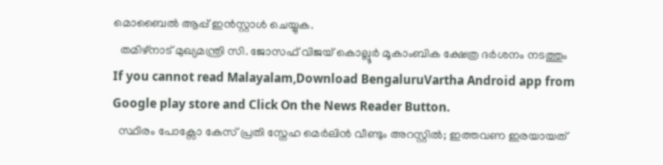മൊബൈൽ ആപ്പ് ഇൻസ്റ്റാൾ ചെയ്യുക.
  തമിഴ്‌നാട് മുഖ്യമന്ത്രി സി. ജോസഫ് വിജയ് കൊല്ലൂർ മൂകാംബിക ക്ഷേത്ര ദർശനം നടത്തും
If you cannot read Malayalam,Download BengaluruVartha Android app from Google play store and Click On the News Reader Button.
  സ്ഥിരം പോക്സോ കേസ് പ്രതി സ്നേഹ മെർലിൻ വീണ്ടും അറസ്റ്റിൽ; ഇത്തവണ ഇരയായത്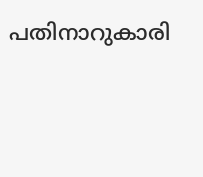പതിനാറുകാരി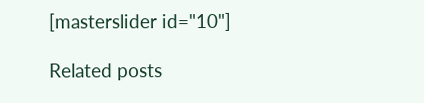[masterslider id="10"]

Related posts